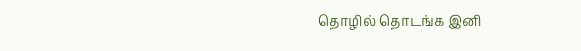தொழில் தொடங்க இனி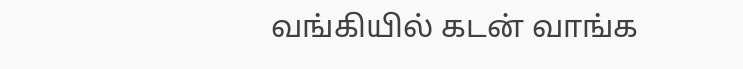வங்கியில் கடன் வாங்க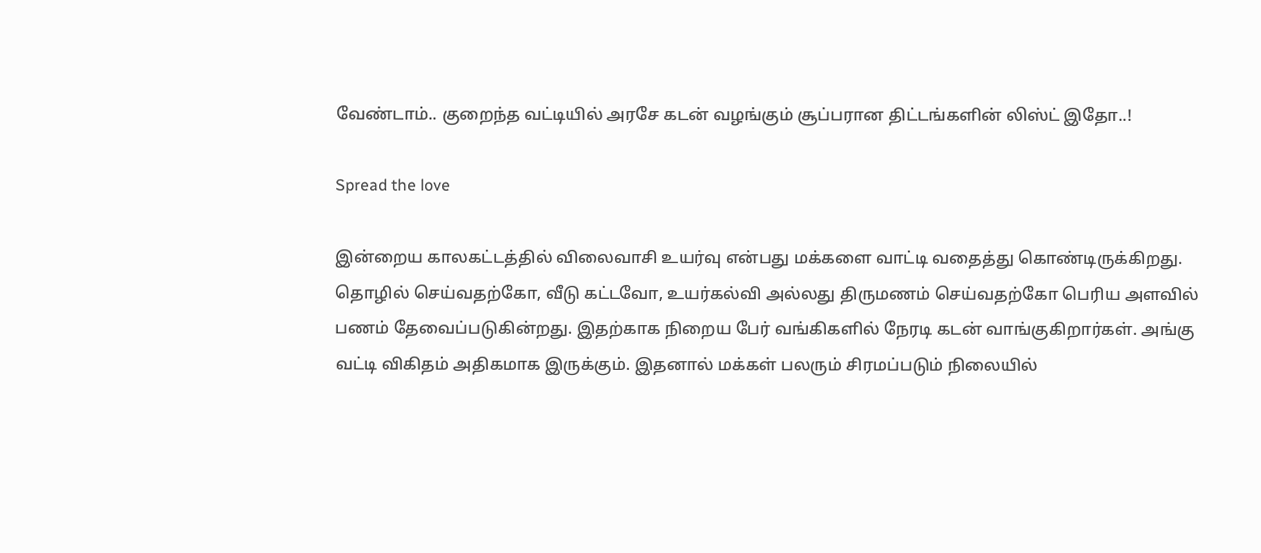வேண்டாம்.. குறைந்த வட்டியில் அரசே கடன் வழங்கும் சூப்பரான திட்டங்களின் லிஸ்ட் இதோ..!

Spread the love

இன்றைய காலகட்டத்தில் விலைவாசி உயர்வு என்பது மக்களை வாட்டி வதைத்து கொண்டிருக்கிறது. தொழில் செய்வதற்கோ, வீடு கட்டவோ, உயர்கல்வி அல்லது திருமணம் செய்வதற்கோ பெரிய அளவில் பணம் தேவைப்படுகின்றது. இதற்காக நிறைய பேர் வங்கிகளில் நேரடி கடன் வாங்குகிறார்கள். அங்கு வட்டி விகிதம் அதிகமாக இருக்கும். இதனால் மக்கள் பலரும் சிரமப்படும் நிலையில்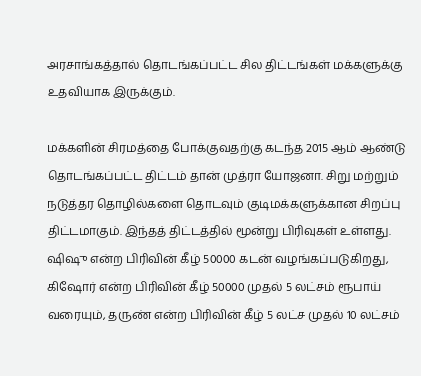அரசாங்கத்தால் தொடங்கப்பட்ட சில திட்டங்கள் மக்களுக்கு உதவியாக இருக்கும்.

மக்களின் சிரமத்தை போக்குவதற்கு கடந்த 2015 ஆம் ஆண்டு தொடங்கப்பட்ட திட்டம் தான் முத்ரா யோஜனா. சிறு மற்றும் நடுத்தர தொழில்களை தொடவும் குடிமக்களுக்கான சிறப்பு திட்டமாகும். இந்தத் திட்டத்தில் மூன்று பிரிவுகள் உள்ளது. ஷிஷு என்ற பிரிவின் கீழ் 50000 கடன் வழங்கப்படுகிறது, கிஷோர் என்ற பிரிவின் கீழ் 50000 முதல் 5 லட்சம் ரூபாய் வரையும், தருண் என்ற பிரிவின் கீழ் 5 லட்ச முதல் 10 லட்சம்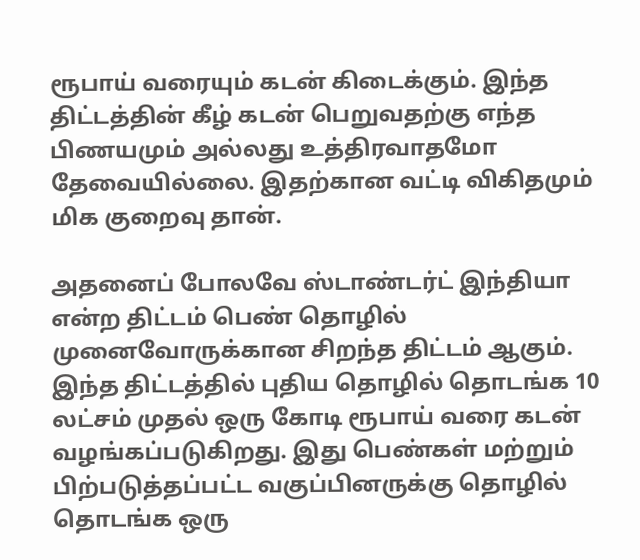ரூபாய் வரையும் கடன் கிடைக்கும். இந்த திட்டத்தின் கீழ் கடன் பெறுவதற்கு எந்த பிணயமும் அல்லது உத்திரவாதமோ தேவையில்லை. இதற்கான வட்டி விகிதமும் மிக குறைவு தான்.

அதனைப் போலவே ஸ்டாண்டர்ட் இந்தியா என்ற திட்டம் பெண் தொழில் முனைவோருக்கான சிறந்த திட்டம் ஆகும். இந்த திட்டத்தில் புதிய தொழில் தொடங்க 10 லட்சம் முதல் ஒரு கோடி ரூபாய் வரை கடன் வழங்கப்படுகிறது. இது பெண்கள் மற்றும் பிற்படுத்தப்பட்ட வகுப்பினருக்கு தொழில் தொடங்க ஒரு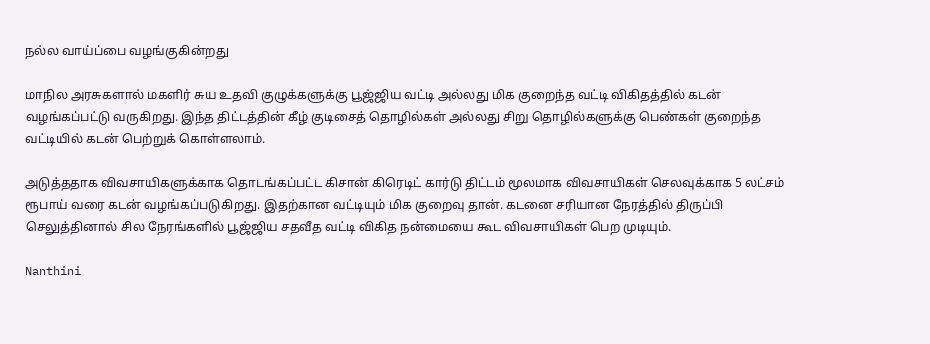நல்ல வாய்ப்பை வழங்குகின்றது

மாநில அரசுகளால் மகளிர் சுய உதவி குழுக்களுக்கு பூஜ்ஜிய வட்டி அல்லது மிக குறைந்த வட்டி விகிதத்தில் கடன் வழங்கப்பட்டு வருகிறது. இந்த திட்டத்தின் கீழ் குடிசைத் தொழில்கள் அல்லது சிறு தொழில்களுக்கு பெண்கள் குறைந்த வட்டியில் கடன் பெற்றுக் கொள்ளலாம்.

அடுத்ததாக விவசாயிகளுக்காக தொடங்கப்பட்ட கிசான் கிரெடிட் கார்டு திட்டம் மூலமாக விவசாயிகள் செலவுக்காக 5 லட்சம் ரூபாய் வரை கடன் வழங்கப்படுகிறது. இதற்கான வட்டியும் மிக குறைவு தான். கடனை சரியான நேரத்தில் திருப்பி செலுத்தினால் சில நேரங்களில் பூஜ்ஜிய சதவீத வட்டி விகித நன்மையை கூட விவசாயிகள் பெற முடியும்.

Nanthini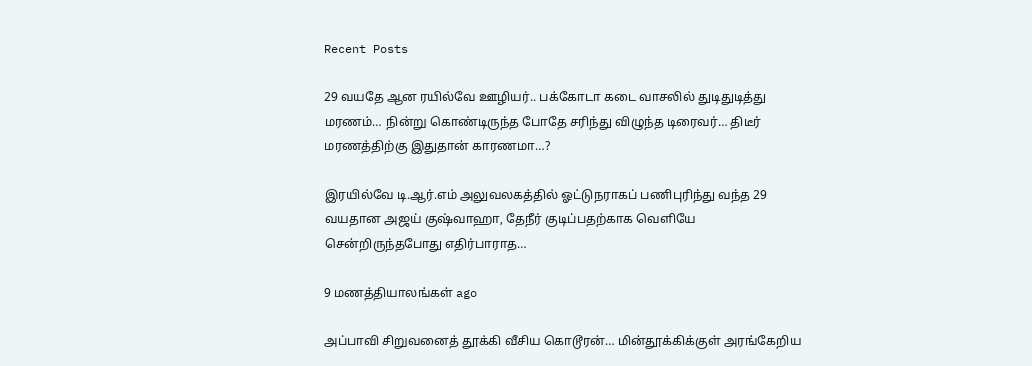Recent Posts

29 வயதே ஆன ரயில்வே ஊழியர்.. பக்கோடா கடை வாசலில் துடிதுடித்து மரணம்… நின்று கொண்டிருந்த போதே சரிந்து விழுந்த டிரைவர்… திடீர் மரணத்திற்கு இதுதான் காரணமா…?

இரயில்வே டி.ஆர்.எம் அலுவலகத்தில் ஓட்டுநராகப் பணிபுரிந்து வந்த 29 வயதான அஜய் குஷ்வாஹா, தேநீர் குடிப்பதற்காக வெளியே சென்றிருந்தபோது எதிர்பாராத…

9 மணத்தியாலங்கள் ago

அப்பாவி சிறுவனைத் தூக்கி வீசிய கொடூரன்… மின்தூக்கிக்குள் அரங்கேறிய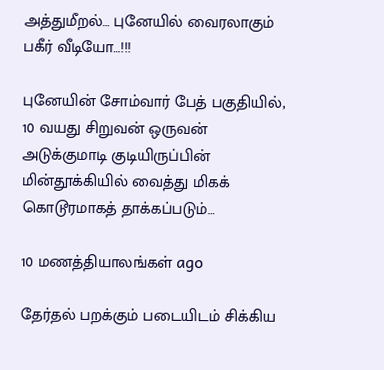அத்துமீறல்… புனேயில் வைரலாகும் பகீர் வீடியோ…!!!

புனேயின் சோம்வார் பேத் பகுதியில், 10 வயது சிறுவன் ஒருவன் அடுக்குமாடி குடியிருப்பின் மின்தூக்கியில் வைத்து மிகக் கொடூரமாகத் தாக்கப்படும்…

10 மணத்தியாலங்கள் ago

தேர்தல் பறக்கும் படையிடம் சிக்கிய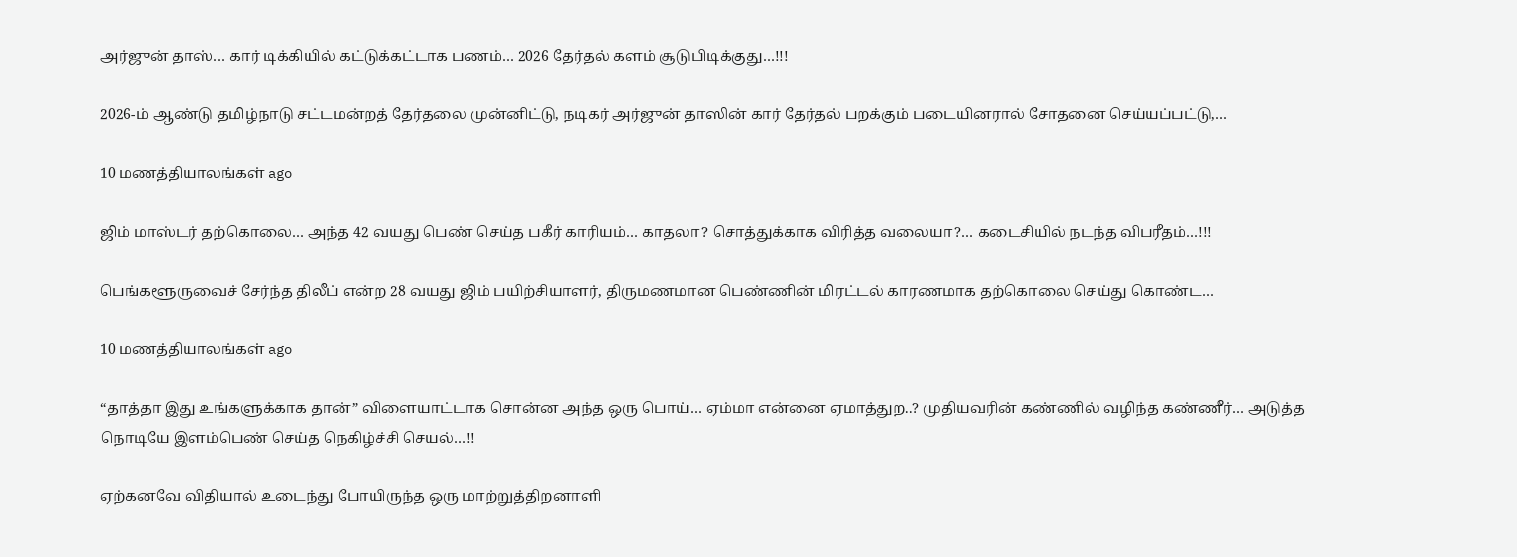அர்ஜுன் தாஸ்… கார் டிக்கியில் கட்டுக்கட்டாக பணம்… 2026 தேர்தல் களம் சூடுபிடிக்குது…!!!

2026-ம் ஆண்டு தமிழ்நாடு சட்டமன்றத் தேர்தலை முன்னிட்டு, நடிகர் அர்ஜுன் தாஸின் கார் தேர்தல் பறக்கும் படையினரால் சோதனை செய்யப்பட்டு,…

10 மணத்தியாலங்கள் ago

ஜிம் மாஸ்டர் தற்கொலை… அந்த 42 வயது பெண் செய்த பகீர் காரியம்… காதலா? சொத்துக்காக விரித்த வலையா?… கடைசியில் நடந்த விபரீதம்…!!!

பெங்களூருவைச் சேர்ந்த திலீப் என்ற 28 வயது ஜிம் பயிற்சியாளர், திருமணமான பெண்ணின் மிரட்டல் காரணமாக தற்கொலை செய்து கொண்ட…

10 மணத்தியாலங்கள் ago

“தாத்தா இது உங்களுக்காக தான்” விளையாட்டாக சொன்ன அந்த ஒரு பொய்… ஏம்மா என்னை ஏமாத்துற..? முதியவரின் கண்ணில் வழிந்த கண்ணீர்… அடுத்த நொடியே இளம்பெண் செய்த நெகிழ்ச்சி செயல்…!!

ஏற்கனவே விதியால் உடைந்து போயிருந்த ஒரு மாற்றுத்திறனாளி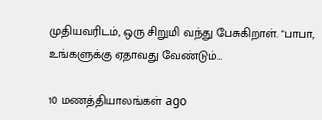முதியவரிடம், ஒரு சிறுமி வந்து பேசுகிறாள். "பாபா, உங்களுக்கு ஏதாவது வேண்டும்…

10 மணத்தியாலங்கள் ago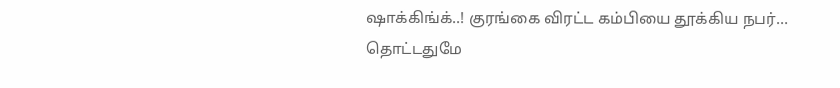ஷாக்கிங்க்..! குரங்கை விரட்ட கம்பியை தூக்கிய நபர்… தொட்டதுமே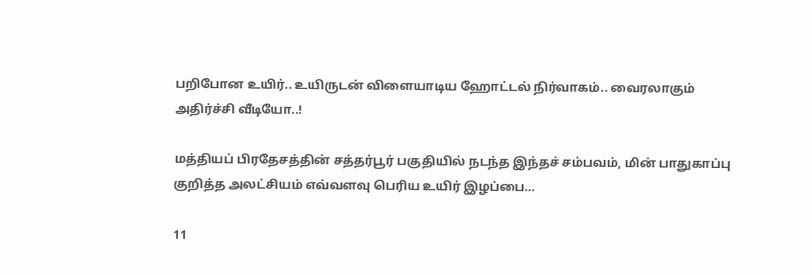பறிபோன உயிர்.. உயிருடன் விளையாடிய ஹோட்டல் நிர்வாகம்.. வைரலாகும் அதிர்ச்சி வீடியோ..!

மத்தியப் பிரதேசத்தின் சத்தர்பூர் பகுதியில் நடந்த இந்தச் சம்பவம், மின் பாதுகாப்பு குறித்த அலட்சியம் எவ்வளவு பெரிய உயிர் இழப்பை…

11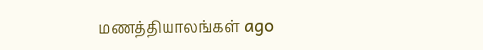மணத்தியாலங்கள் ago